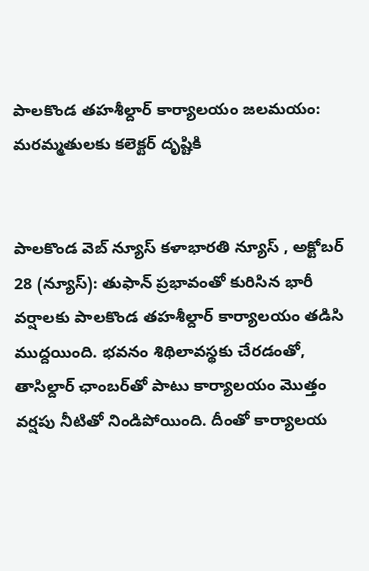పాలకొండ తహశీల్దార్ కార్యాలయం జలమయం: మరమ్మతులకు కలెక్టర్ దృష్టికి


పాలకొండ వెబ్ న్యూస్ కళాభారతి న్యూస్ , అక్టోబర్ 28 (న్యూస్): తుఫాన్ ప్రభావంతో కురిసిన భారీ వర్షాలకు పాలకొండ తహశీల్దార్ కార్యాలయం తడిసి ముద్దయింది. భవనం శిథిలావస్థకు చేరడంతో, తాసిల్దార్ ఛాంబర్‌తో పాటు కార్యాలయం మొత్తం వర్షపు నీటితో నిండిపోయింది. దీంతో కార్యాలయ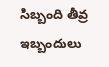సిబ్బంది తీవ్ర ఇబ్బందులు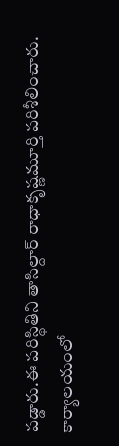పడ్డారు.ఈ పరిస్థితిని తాసిల్దార్ రాధాకృష్ణమూర్తి పరిశీలించారు. కార్యాలయంలో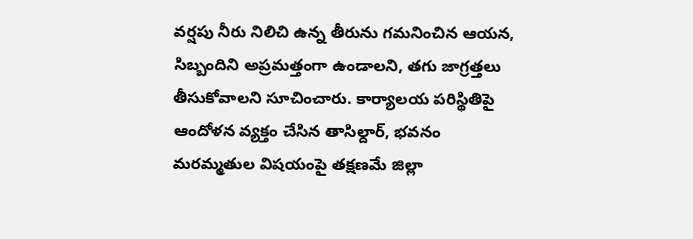వర్షపు నీరు నిలిచి ఉన్న తీరును గమనించిన ఆయన, సిబ్బందిని అప్రమత్తంగా ఉండాలని, తగు జాగ్రత్తలు తీసుకోవాలని సూచించారు. కార్యాలయ పరిస్థితిపై ఆందోళన వ్యక్తం చేసిన తాసిల్దార్, భవనం మరమ్మతుల విషయంపై తక్షణమే జిల్లా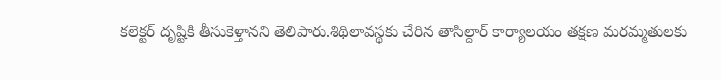కలెక్టర్ దృష్టికి తీసుకెళ్తానని తెలిపారు.శిథిలావస్థకు చేరిన తాసిల్దార్ కార్యాలయం తక్షణ మరమ్మతులకు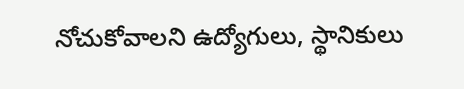నోచుకోవాలని ఉద్యోగులు, స్థానికులు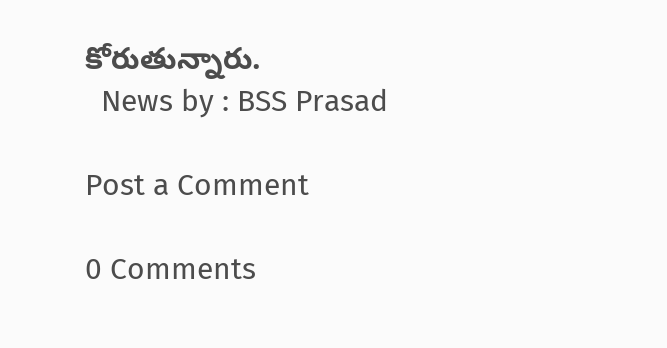కోరుతున్నారు.
  News by : BSS Prasad

Post a Comment

0 Comments